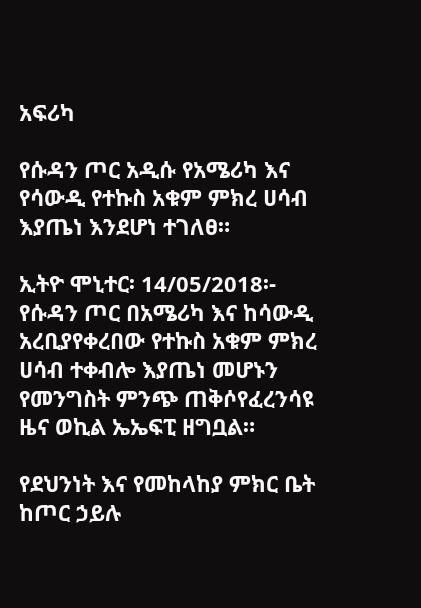አፍሪካ

የሱዳን ጦር አዲሱ የአሜሪካ እና የሳውዲ የተኩስ አቁም ምክረ ሀሳብ እያጤነ እንደሆነ ተገለፀ።

ኢትዮ ሞኒተር፡ 14/05/2018፡- የሱዳን ጦር በአሜሪካ እና ከሳውዲ አረቢያየቀረበው የተኩስ አቁም ምክረ ሀሳብ ተቀብሎ እያጤነ መሆኑን የመንግስት ምንጭ ጠቅሶየፈረንሳዩ ዜና ወኪል ኤኤፍፒ ዘግቧል።

የደህንነት እና የመከላከያ ምክር ቤት ከጦር ኃይሉ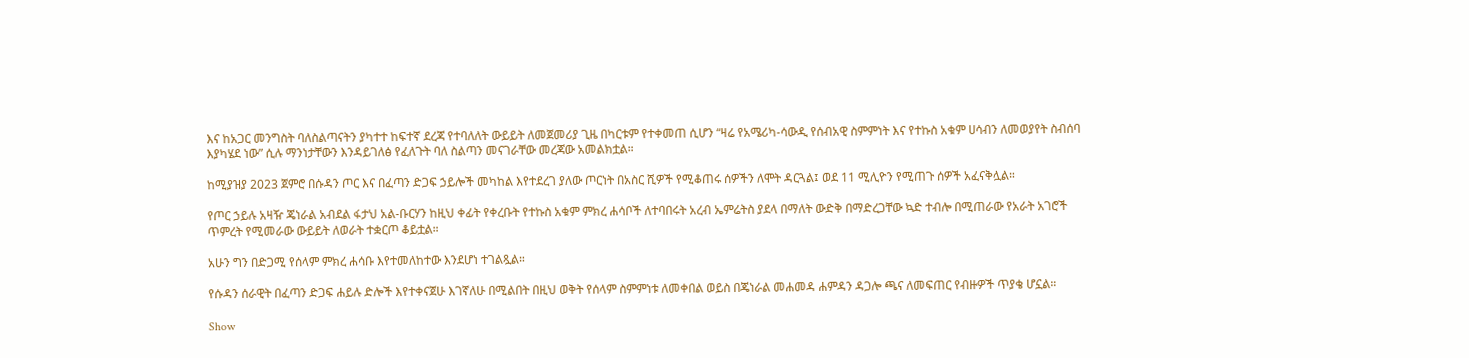እና ከአጋር መንግስት ባለስልጣናትን ያካተተ ከፍተኛ ደረጃ የተባለለት ውይይት ለመጀመሪያ ጊዜ በካርቱም የተቀመጠ ሲሆን “ዛሬ የአሜሪካ-ሳውዲ የሰብአዊ ስምምነት እና የተኩስ አቁም ሀሳብን ለመወያየት ስብሰባ እያካሄደ ነው” ሲሉ ማንነታቸውን እንዳይገለፅ የፈለጉት ባለ ስልጣን መናገራቸው መረጃው አመልክቷል።

ከሚያዝያ 2023 ጀምሮ በሱዳን ጦር እና በፈጣን ድጋፍ ኃይሎች መካከል እየተደረገ ያለው ጦርነት በአስር ሺዎች የሚቆጠሩ ሰዎችን ለሞት ዳርጓል፤ ወደ 11 ሚሊዮን የሚጠጉ ሰዎች አፈናቅሏል።

የጦር ኃይሉ አዛዥ ጄነራል አብደል ፋታህ አል-ቡርሃን ከዚህ ቀፊት የቀረቡት የተኩስ አቁም ምክረ ሐሳቦች ለተባበሩት አረብ ኤምሬትስ ያደላ በማለት ውድቅ በማድረጋቸው ኳድ ተብሎ በሚጠራው የአራት አገሮች ጥምረት የሚመራው ውይይት ለወራት ተቋርጦ ቆይቷል።

አሁን ግን በድጋሚ የሰላም ምክረ ሐሳቡ እየተመለከተው እንደሆነ ተገልጿል።

የሱዳን ሰራዊት በፈጣን ድጋፍ ሐይሉ ድሎች እየተቀናጀሁ እገኛለሁ በሚልበት በዚህ ወቅት የሰላም ስምምነቱ ለመቀበል ወይስ በጄነራል መሐመዳ ሐምዳን ዳጋሎ ጫና ለመፍጠር የብዙዎች ጥያቄ ሆኗል።

Show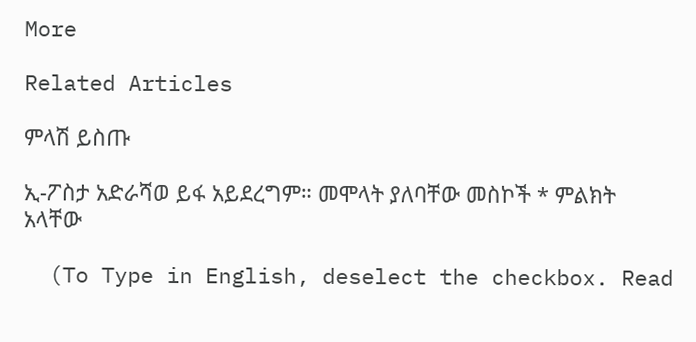More

Related Articles

ምላሽ ይስጡ

ኢ-ፖስታ አድራሻወ ይፋ አይደረግም። መሞላት ያለባቸው መስኮች * ምልክት አላቸው

  (To Type in English, deselect the checkbox. Read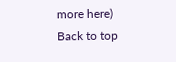more here)
Back to top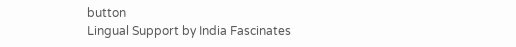button
Lingual Support by India Fascinates